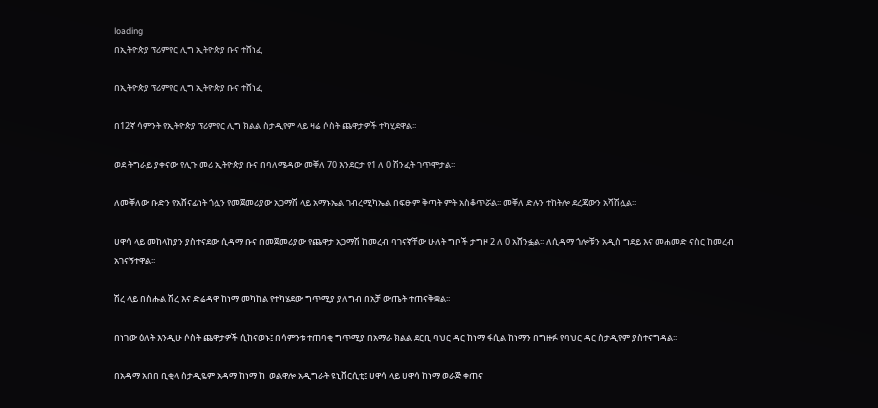loading
በኢትዮጵያ ፕሪምየር ሊግ ኢትዮጵያ ቡና ተሸነፈ

በኢትዮጵያ ፕሪምየር ሊግ ኢትዮጵያ ቡና ተሸነፈ

በ12ኛ ሳምንት የኢትዮጵያ ፕሪምየር ሊግ ክልል ስታዲየም ላይ ዛሬ ሶስት ጨዋታዎች ተካሂደዋል፡፡

ወደ ትግራይ ያቀናው የሊጉ መሪ ኢትዮጵያ ቡና በባለሜዳው መቐለ 70 እንደርታ የ1 ለ 0 ሽንፈት ገጥሞታል፡፡

ለመቐለው ቡድን የአሸናፊነት ጎሏን የመጀመሪያው አጋማሽ ላይ አማኑኤል ገብረሚካኤል በፍፁም ቅጣት ምት አስቆጥሯል፡፡ መቐለ ድሉን ተከትሎ ደረጃውን አሻሽሏል፡፡

ሀዋሳ ላይ መከላከያን ያስተናደው ሲዳማ ቡና በመጀመሪያው የጨዋታ አጋማሽ ከመረብ ባገናኛቸው ሁለት ግቦች ታግዞ 2 ለ 0 አሸንፏል፡፡ ለሲዳማ ጎሎቹን አዲስ ግደይ እና መሐመድ ናስር ከመረብ አገናኝተዋል፡፡

ሽረ ላይ በስሑል ሽረ እና ድሬዳዋ ከነማ መካከል የተካሄደው ግጥሚያ ያለግብ በአቻ ውጤት ተጠናቅቋል፡፡

በነገው ዕለት እንዲሁ ሶስት ጨዋታዎች ሲከናወኑ፤ በሳምንቱ ተጠባቂ ግጥሚያ በአማራ ክልል ደርቢ ባህር ዳር ከነማ ፋሲል ከነማን በግዙፉ የባህር ዳር ስታዲየም ያስተናግዳል፡፡

በአዳማ አበበ ቢቂላ ስታዲዬም አዳማ ከነማ ከ  ወልዋሎ አዲግራት ዩኒቨርሲቲ፤ ሀዋሳ ላይ ሀዋሳ ከነማ ወራጅ ቀጠና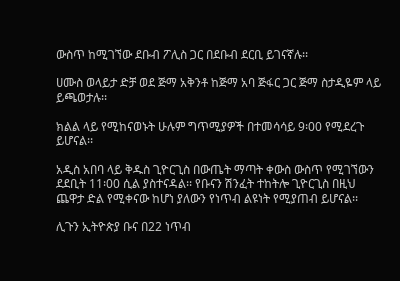ውስጥ ከሚገኘው ደቡብ ፖሊስ ጋር በደቡብ ደርቢ ይገናኛሉ፡፡

ሀሙስ ወላይታ ድቻ ወደ ጅማ አቅንቶ ከጅማ አባ ጅፋር ጋር ጅማ ስታዲዬም ላይ ይጫወታሉ፡፡

ክልል ላይ የሚከናወኑት ሁሉም ግጥሚያዎች በተመሳሳይ 9፡00 የሚደረጉ ይሆናል፡፡

አዲስ አበባ ላይ ቅዱስ ጊዮርጊስ በውጤት ማጣት ቀውስ ውስጥ የሚገኘውን ደደቢት 11፡00 ሲል ያስተናዳል፡፡ የቡናን ሽንፈት ተከትሎ ጊዮርጊስ በዚህ ጨዋታ ድል የሚቀናው ከሆነ ያለውን የነጥብ ልዩነት የሚያጠብ ይሆናል፡፡

ሊጉን ኢትዮጵያ ቡና በ22 ነጥብ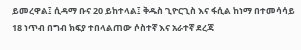ይመረዋል፤ ሲዳማ ቡና 20 ይከተላል፤ ቅዱስ ጊዮርጊስ እና ፋሲል ከነማ በተመሳሳይ 18 ነጥብ በግብ ክፍያ ተበላልጠው ሶስተኛ እና አራተኛ ደረጃ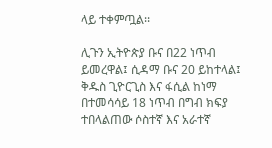ላይ ተቀምጧል፡፡

ሊጉን ኢትዮጵያ ቡና በ22 ነጥብ ይመረዋል፤ ሲዳማ ቡና 20 ይከተላል፤ ቅዱስ ጊዮርጊስ እና ፋሲል ከነማ በተመሳሳይ 18 ነጥብ በግብ ክፍያ ተበላልጠው ሶስተኛ እና አራተኛ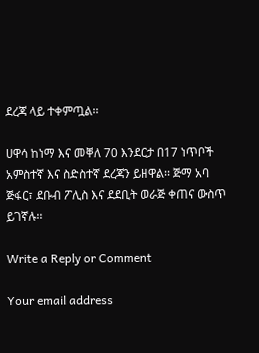ደረጃ ላይ ተቀምጧል፡፡

ሀዋሳ ከነማ እና መቐለ 70 እንደርታ በ17 ነጥቦች አምስተኛ እና ስድስተኛ ደረጃን ይዘዋል፡፡ ጅማ አባ ጅፋር፣ ደቡብ ፖሊስ እና ደደቢት ወራጅ ቀጠና ውስጥ ይገኛሉ፡፡

Write a Reply or Comment

Your email address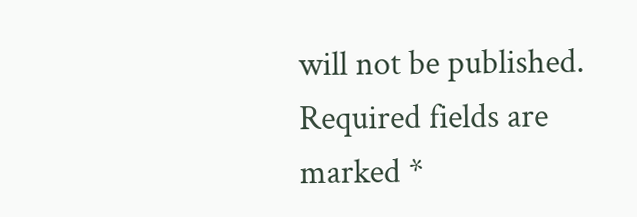will not be published. Required fields are marked *